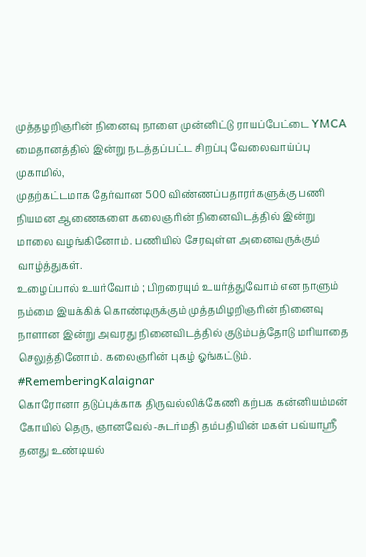முத்தழறிஞரின் நினைவு நாளை முன்னிட்டு ராயப்பேட்டை YMCA மைதானத்தில் இன்று நடத்தப்பட்ட சிறப்பு வேலைவாய்ப்பு முகாமில்,
முதற்கட்டமாக தேர்வான 500 விண்ணப்பதாரர்களுக்கு பணி நியமன ஆணைகளை கலைஞரின் நினைவிடத்தில் இன்று மாலை வழங்கினோம். பணியில் சேரவுள்ள அனைவருக்கும் வாழ்த்துகள்.
உழைப்பால் உயர்வோம் ; பிறரையும் உயர்த்துவோம் என நாளும் நம்மை இயக்கிக் கொண்டிருக்கும் முத்தமிழறிஞரின் நினைவு நாளான இன்று அவரது நினைவிடத்தில் குடும்பத்தோடு மரியாதை செலுத்தினோம். கலைஞரின் புகழ் ஓங்கட்டும்.
#RememberingKalaignar
கொரோனா தடுப்புக்காக திருவல்லிக்கேணி கற்பக கன்னியம்மன் கோயில் தெரு, ஞானவேல்-சுடர்மதி தம்பதியின் மகள் பவ்யாஸ்ரீ தனது உண்டியல்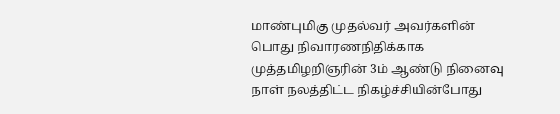மாண்புமிகு முதல்வர் அவர்களின் பொது நிவாரணநிதிக்காக முத்தமிழறிஞரின் 3ம் ஆண்டு நினைவு நாள் நலத்திட்ட நிகழ்ச்சியின்போது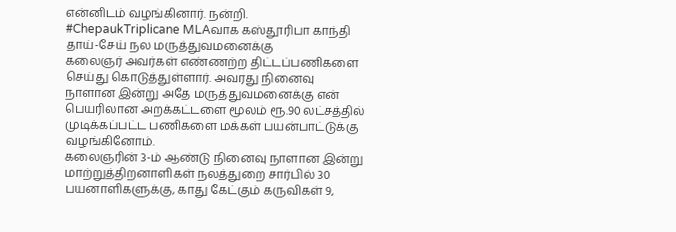என்னிடம் வழங்கினார். நன்றி.
#ChepaukTriplicane MLAவாக கஸ்தூரிபா காந்தி தாய்-சேய் நல மருத்துவமனைக்கு
கலைஞர் அவர்கள் எண்ணற்ற திட்டப்பணிகளை செய்து கொடுத்துள்ளார். அவரது நினைவு நாளான இன்று அதே மருத்துவமனைக்கு என் பெயரிலான அறக்கட்டளை மூலம் ரூ.90 லட்சத்தில் முடிக்கப்பட்ட பணிகளை மக்கள் பயன்பாட்டுக்கு வழங்கினோம்.
கலைஞரின் 3-ம் ஆண்டு நினைவு நாளான இன்று மாற்றுத்திறனாளிகள் நலத்துறை சார்பில் 30 பயனாளிகளுக்கு, காது கேட்கும் கருவிகள் 9,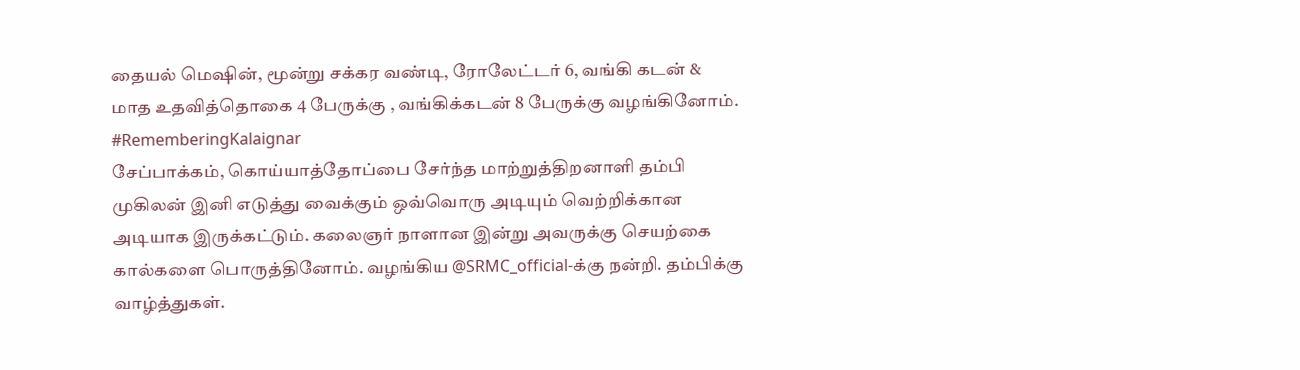தையல் மெஷின், மூன்று சக்கர வண்டி, ரோலேட்டர் 6, வங்கி கடன் & மாத உதவித்தொகை 4 பேருக்கு , வங்கிக்கடன் 8 பேருக்கு வழங்கினோம்.
#RememberingKalaignar
சேப்பாக்கம், கொய்யாத்தோப்பை சேர்ந்த மாற்றுத்திறனாளி தம்பி முகிலன் இனி எடுத்து வைக்கும் ஒவ்வொரு அடியும் வெற்றிக்கான அடியாக இருக்கட்டும். கலைஞர் நாளான இன்று அவருக்கு செயற்கை கால்களை பொருத்தினோம். வழங்கிய @SRMC_official-க்கு நன்றி. தம்பிக்கு வாழ்த்துகள்.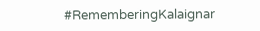#RememberingKalaignar